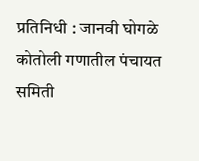प्रतिनिधी : जानवी घोगळे
कोतोली गणातील पंचायत समिती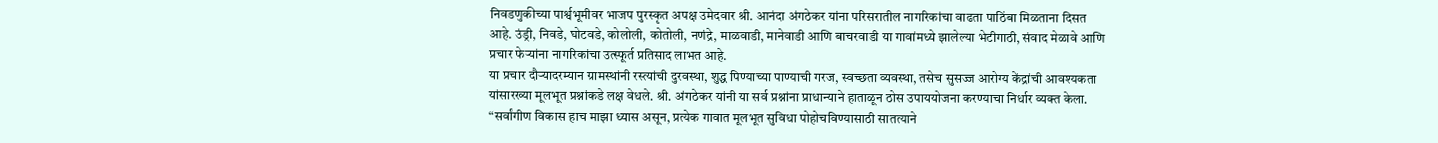निवडणुकीच्या पार्श्वभूमीवर भाजप पुरस्कृत अपक्ष उमेदवार श्री. आनंदा अंगठेकर यांना परिसरातील नागरिकांचा वाढता पाठिंबा मिळताना दिसत आहे. उंड्री, निवडे, घोटवडे, कोलोली, कोतोली, नणंद्रे, माळवाडी, मानेवाडी आणि बाचरवाडी या गावांमध्ये झालेल्या भेटीगाठी, संवाद मेळावे आणि प्रचार फेऱ्यांना नागरिकांचा उत्स्फूर्त प्रतिसाद लाभत आहे.
या प्रचार दौऱ्यादरम्यान ग्रामस्थांनी रस्त्यांची दुरवस्था, शुद्ध पिण्याच्या पाण्याची गरज, स्वच्छता व्यवस्था, तसेच सुसज्ज आरोग्य केंद्रांची आवश्यकता यांसारख्या मूलभूत प्रश्नांकडे लक्ष वेधले. श्री. अंगठेकर यांनी या सर्व प्रश्नांना प्राधान्याने हाताळून ठोस उपाययोजना करण्याचा निर्धार व्यक्त केला. “सर्वांगीण विकास हाच माझा ध्यास असून, प्रत्येक गावात मूलभूत सुविधा पोहोचविण्यासाठी सातत्याने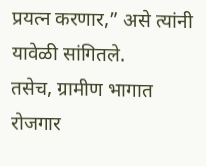प्रयत्न करणार,” असे त्यांनी यावेळी सांगितले.
तसेच, ग्रामीण भागात रोजगार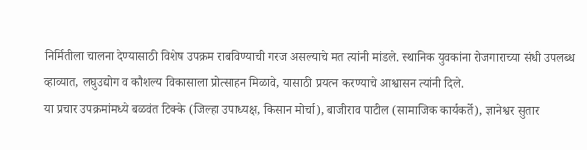निर्मितीला चालना देण्यासाठी विशेष उपक्रम राबविण्याची गरज असल्याचे मत त्यांनी मांडले. स्थानिक युवकांना रोजगाराच्या संधी उपलब्ध व्हाव्यात, लघुउद्योग व कौशल्य विकासाला प्रोत्साहन मिळावे, यासाठी प्रयत्न करण्याचे आश्वासन त्यांनी दिले.
या प्रचार उपक्रमांमध्ये बळवंत टिक्के (जिल्हा उपाध्यक्ष, किसान मोर्चा), बाजीराव पाटील (सामाजिक कार्यकर्ते), ज्ञानेश्वर सुतार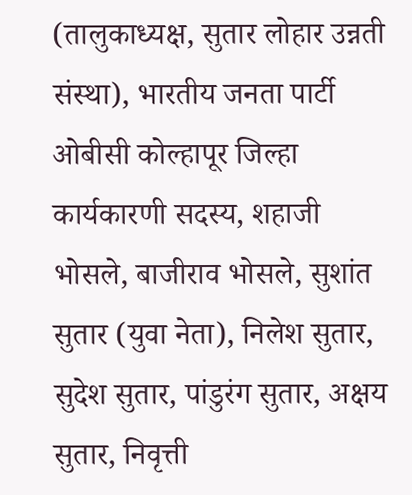(तालुकाध्यक्ष, सुतार लोहार उन्नती संस्था), भारतीय जनता पार्टी ओबीसी कोल्हापूर जिल्हा कार्यकारणी सदस्य, शहाजी भोसले, बाजीराव भोसले, सुशांत सुतार (युवा नेता), निलेश सुतार, सुदेश सुतार, पांडुरंग सुतार, अक्षय सुतार, निवृत्ती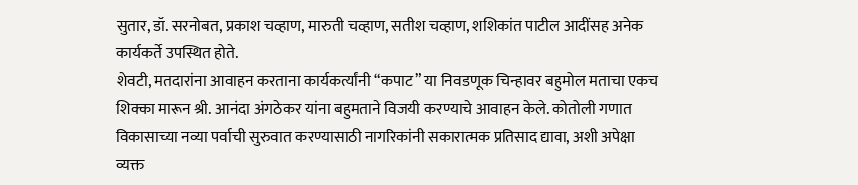सुतार, डॉ. सरनोबत, प्रकाश चव्हाण, मारुती चव्हाण, सतीश चव्हाण, शशिकांत पाटील आदींसह अनेक कार्यकर्ते उपस्थित होते.
शेवटी, मतदारांना आवाहन करताना कार्यकर्त्यांनी “कपाट” या निवडणूक चिन्हावर बहुमोल मताचा एकच शिक्का मारून श्री. आनंदा अंगठेकर यांना बहुमताने विजयी करण्याचे आवाहन केले. कोतोली गणात विकासाच्या नव्या पर्वाची सुरुवात करण्यासाठी नागरिकांनी सकारात्मक प्रतिसाद द्यावा, अशी अपेक्षा व्यक्त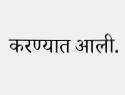करण्यात आली.